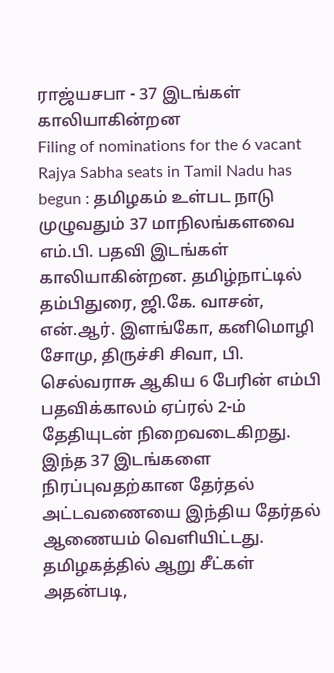ராஜ்யசபா - 37 இடங்கள் காலியாகின்றன
Filing of nominations for the 6 vacant Rajya Sabha seats in Tamil Nadu has begun : தமிழகம் உள்பட நாடு முழுவதும் 37 மாநிலங்களவை எம்.பி. பதவி இடங்கள் காலியாகின்றன. தமிழ்நாட்டில் தம்பிதுரை, ஜி.கே. வாசன், என்.ஆர். இளங்கோ, கனிமொழி சோமு, திருச்சி சிவா, பி. செல்வராசு ஆகிய 6 பேரின் எம்பி பதவிக்காலம் ஏப்ரல் 2-ம் தேதியுடன் நிறைவடைகிறது.
இந்த 37 இடங்களை நிரப்புவதற்கான தேர்தல் அட்டவணையை இந்திய தேர்தல் ஆணையம் வெளியிட்டது.
தமிழகத்தில் ஆறு சீட்கள்
அதன்படி,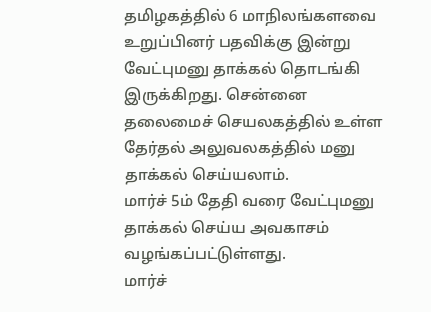தமிழகத்தில் 6 மாநிலங்களவை உறுப்பினர் பதவிக்கு இன்று வேட்புமனு தாக்கல் தொடங்கி இருக்கிறது. சென்னை தலைமைச் செயலகத்தில் உள்ள தேர்தல் அலுவலகத்தில் மனு தாக்கல் செய்யலாம்.
மார்ச் 5ம் தேதி வரை வேட்புமனு தாக்கல் செய்ய அவகாசம் வழங்கப்பட்டுள்ளது.
மார்ச்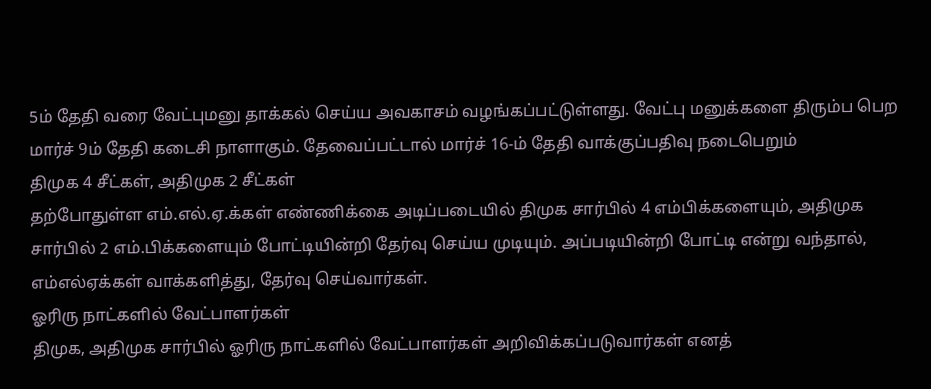5ம் தேதி வரை வேட்புமனு தாக்கல் செய்ய அவகாசம் வழங்கப்பட்டுள்ளது. வேட்பு மனுக்களை திரும்ப பெற மார்ச் 9ம் தேதி கடைசி நாளாகும். தேவைப்பட்டால் மார்ச் 16-ம் தேதி வாக்குப்பதிவு நடைபெறும்
திமுக 4 சீட்கள், அதிமுக 2 சீட்கள்
தற்போதுள்ள எம்.எல்.ஏ.க்கள் எண்ணிக்கை அடிப்படையில் திமுக சார்பில் 4 எம்பிக்களையும், அதிமுக சார்பில் 2 எம்.பிக்களையும் போட்டியின்றி தேர்வு செய்ய முடியும். அப்படியின்றி போட்டி என்று வந்தால், எம்எல்ஏக்கள் வாக்களித்து, தேர்வு செய்வார்கள்.
ஓரிரு நாட்களில் வேட்பாளர்கள்
திமுக, அதிமுக சார்பில் ஓரிரு நாட்களில் வேட்பாளர்கள் அறிவிக்கப்படுவார்கள் எனத்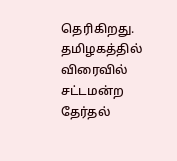தெரிகிறது. தமிழகத்தில் விரைவில் சட்டமன்ற தேர்தல்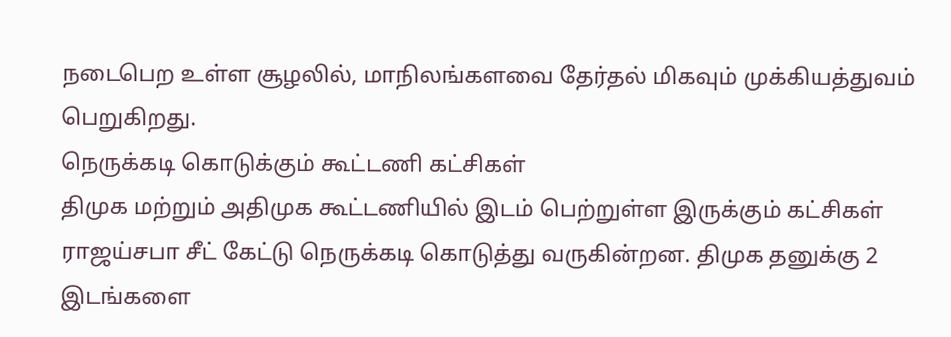நடைபெற உள்ள சூழலில், மாநிலங்களவை தேர்தல் மிகவும் முக்கியத்துவம் பெறுகிறது.
நெருக்கடி கொடுக்கும் கூட்டணி கட்சிகள்
திமுக மற்றும் அதிமுக கூட்டணியில் இடம் பெற்றுள்ள இருக்கும் கட்சிகள் ராஜய்சபா சீட் கேட்டு நெருக்கடி கொடுத்து வருகின்றன. திமுக தனுக்கு 2 இடங்களை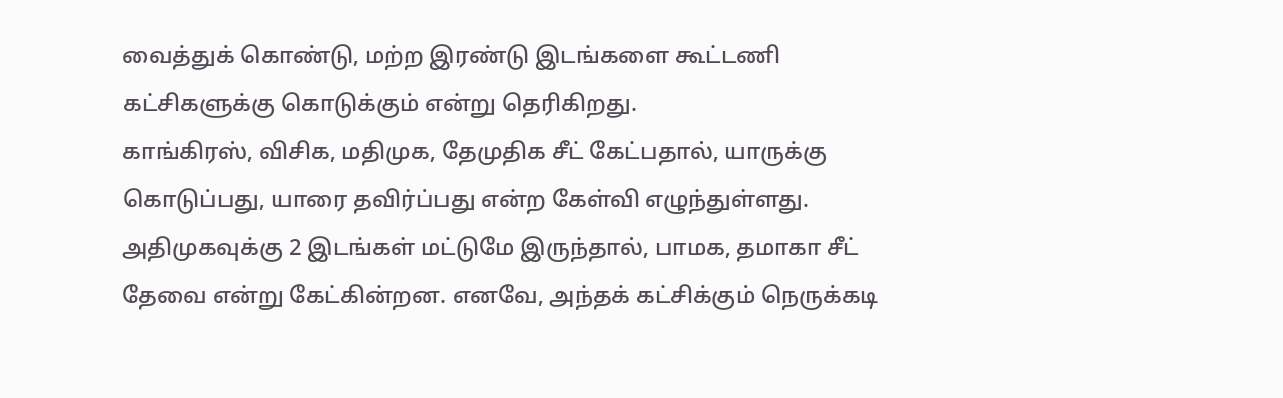வைத்துக் கொண்டு, மற்ற இரண்டு இடங்களை கூட்டணி கட்சிகளுக்கு கொடுக்கும் என்று தெரிகிறது.
காங்கிரஸ், விசிக, மதிமுக, தேமுதிக சீட் கேட்பதால், யாருக்கு கொடுப்பது, யாரை தவிர்ப்பது என்ற கேள்வி எழுந்துள்ளது.
அதிமுகவுக்கு 2 இடங்கள் மட்டுமே இருந்தால், பாமக, தமாகா சீட் தேவை என்று கேட்கின்றன. எனவே, அந்தக் கட்சிக்கும் நெருக்கடி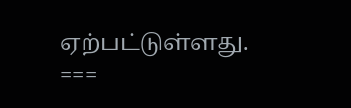ஏற்பட்டுள்ளது.
===